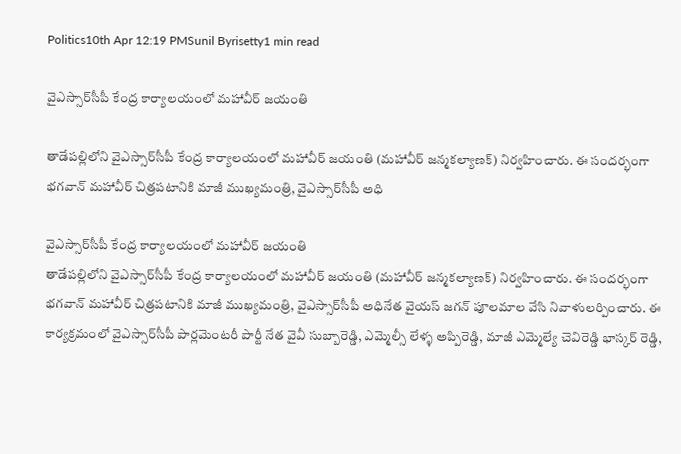Politics10th Apr 12:19 PMSunil Byrisetty1 min read

వైఎస్సార్‌సీపీ కేంద్ర కార్యాలయంలో మహావీర్‌ జయంతి

తాడేపల్లిలోని వైఎస్సార్‌సీపీ కేంద్ర కార్యాలయంలో మహావీర్‌ జయంతి (మహావీర్‌ జన్మకల్యాణక్‌) నిర్వహించారు. ఈ సందర్భంగా భగవాన్‌ మహావీర్‌ చిత్రపటానికి మాజీ ముఖ్యమంత్రి, వైఎస్సార్‌సీపీ అధి

వైఎస్సార్‌సీపీ కేంద్ర కార్యాలయంలో మహావీర్‌ జయంతి
తాడేపల్లిలోని వైఎస్సార్‌సీపీ కేంద్ర కార్యాలయంలో మహావీర్‌ జయంతి (మహావీర్‌ జన్మకల్యాణక్‌) నిర్వహించారు. ఈ సందర్భంగా భగవాన్‌ మహావీర్‌ చిత్రపటానికి మాజీ ముఖ్యమంత్రి, వైఎస్సార్‌సీపీ అధినేత వైయస్‌ జగన్‌ పూలమాల వేసి నివాళులర్పించారు. ఈ కార్యక్రమంలో వైఎస్సార్‌సీపీ పార్లమెంటరీ పార్టీ నేత వైవీ సుబ్బారెడ్డి, ఎమ్మెల్సీ లేళ్ళ అప్పిరెడ్డి, మాజీ ఎమ్మెల్యే చెవిరెడ్డి భాస్కర్‌ రెడ్డి,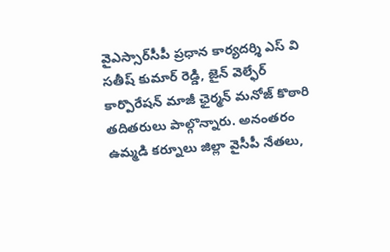వైఎస్సార్‌సీపీ ప్రధాన కార్యదర్శి ఎస్‌ వి సతీష్‌ కుమార్‌ రెడ్డి, జైన్‌ వెల్ఫేర్ కార్పొరేషన్‌ మాజీ ఛైర్మన్‌ మనోజ్‌ కొఠారి తదితరులు పాల్గొన్నారు. అనంతరం ఉమ్మడి కర్నూలు జిల్లా వైసీపీ నేతలు,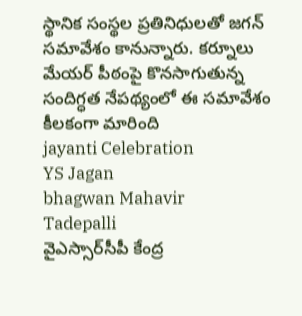స్థానిక సంస్థల ప్రతినిధులతో జగన్ సమావేశం కానున్నారు. కర్నూలు మేయర్ పీఠంపై కొనసాగుతున్న సందిగ్ధత నేపథ్యంలో ఈ సమావేశం కీలకంగా మారింది
jayanti Celebration
YS Jagan
bhagwan Mahavir
Tadepalli
వైఎస్సార్‌సీపీ కేంద్ర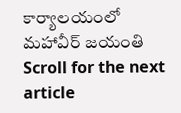కార్యాలయంలో మహావీర్‌ జయంతి
Scroll for the next article